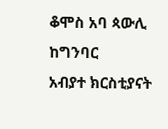ቆሞስ አባ ጳውሊ ከግንባር
አብያተ ክርስቲያናት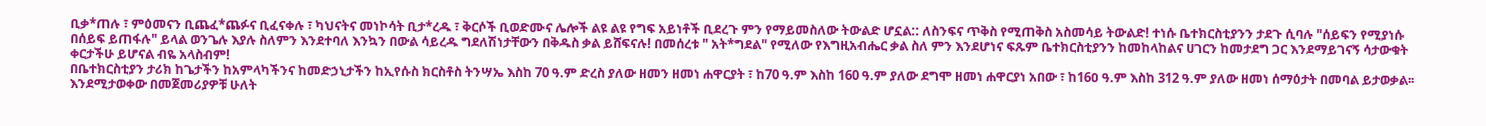ቢቃ*ጠሉ ፣ ምዕመናን ቢጨፈ*ጨፉና ቢፈናቀሉ ፣ ካህናትና መነኮሳት ቢታ*ረዱ ፣ ቅርሶች ቢወድሙና ሌሎች ልዩ ልዩ የግፍ አይነቶች ቢደረጉ ምን የማይመስለው ትውልድ ሆኗል:: ለስንፍና ጥቅስ የሚጠቅስ አስመሳይ ትውልድ! ተነሱ ቤተክርስቲያንን ታደጉ ሲባሉ "ሰይፍን የሚያነሱ በሰይፍ ይጠፋሉ" ይላል ወንጌሉ እያሉ ስለምን እንደተባለ እንኳን በውል ሳይረዱ ግደለሽነታቸውን በቅዱስ ቃል ይሸፍናሉ! በመሰረቱ " አት*ግደል" የሚለው የእግዚአብሔር ቃል ስለ ምን እንደሆነና ፍጹም ቤተክርስቲያንን ከመከላከልና ሀገርን ከመታደግ ጋር እንደማይገናኝ ሳታውቁት ቀርታችሁ ይሆናል ብዬ አላስብም!
በቤተክርስቲያን ታሪክ ከጌታችን ከአምላካችንና ከመድኃኒታችን ከኢየሱስ ክርስቶስ ትንሣኤ እስከ 70 ዓ.ም ድረስ ያለው ዘመን ዘመነ ሐዋርያት ፣ ከ70 ዓ.ም እስከ 160 ዓ.ም ያለው ደግሞ ዘመነ ሐዋርያነ አበው ፣ ከ16ዐ ዓ.ም እስከ 312 ዓ.ም ያለው ዘመነ ሰማዕታት በመባል ይታወቃል፡፡ እንደሚታወቀው በመጀመሪያዎቹ ሁለት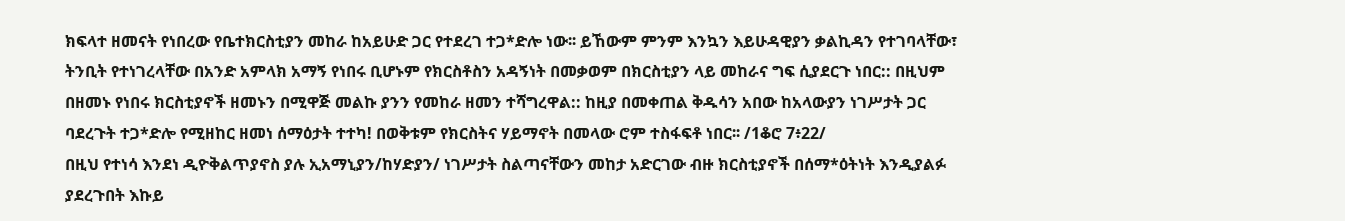ክፍላተ ዘመናት የነበረው የቤተክርስቲያን መከራ ከአይሁድ ጋር የተደረገ ተጋ*ድሎ ነው፡፡ ይኸውም ምንም እንኳን እይሁዳዊያን ቃልኪዳን የተገባላቸው፣ ትንቢት የተነገረላቸው በአንድ አምላክ አማኝ የነበሩ ቢሆኑም የክርስቶስን አዳኝነት በመቃወም በክርስቲያን ላይ መከራና ግፍ ሲያደርጉ ነበር:: በዚህም በዘመኑ የነበሩ ክርስቲያኖች ዘመኑን በሚዋጅ መልኩ ያንን የመከራ ዘመን ተሻግረዋል:: ከዚያ በመቀጠል ቅዱሳን አበው ከአላውያን ነገሥታት ጋር ባደረጉት ተጋ*ድሎ የሚዘከር ዘመነ ሰማዕታት ተተካ! በወቅቱም የክርስትና ሃይማኖት በመላው ሮም ተስፋፍቶ ነበር፡፡ /1ቆሮ 7፥22/
በዚህ የተነሳ እንደነ ዲዮቅልጥያኖስ ያሉ ኢአማኒያን/ከሃድያን/ ነገሥታት ስልጣናቸውን መከታ አድርገው ብዙ ክርስቲያኖች በሰማ*ዕትነት እንዲያልፉ ያደረጉበት እኩይ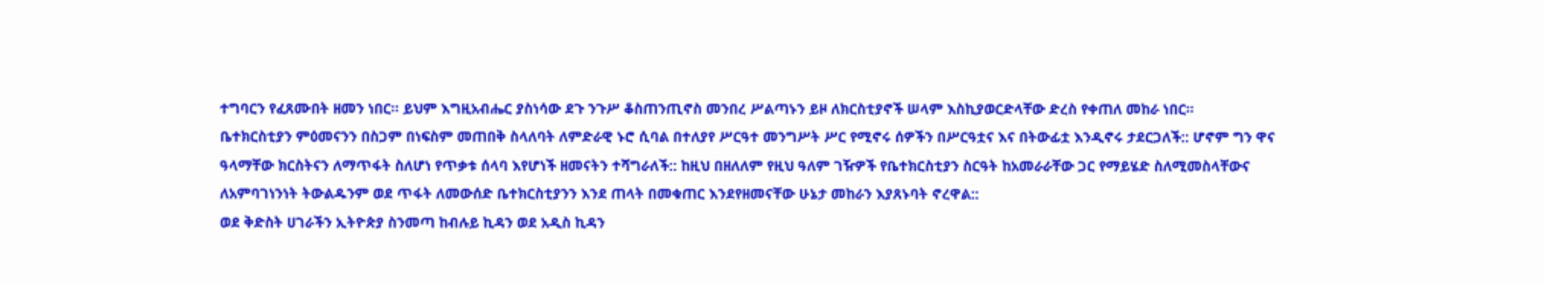ተግባርን የፈጸሙበት ዘመን ነበር፡፡ ይህም እግዚአብሔር ያስነሳው ደጉ ንጉሥ ቆስጠንጢኖስ መንበረ ሥልጣኑን ይዞ ለክርስቲያኖች ሠላም እስኪያወርድላቸው ድረስ የቀጠለ መከራ ነበር፡፡
ቤተክርስቲያን ምዕመናንን በስጋም በነፍስም መጠበቅ ስላለባት ለምድራዊ ኑሮ ሲባል በተለያየ ሥርዓተ መንግሥት ሥር የሚኖሩ ሰዎችን በሥርዓቷና እና በትውፊቷ እንዲኖሩ ታደርጋለች:: ሆኖም ግን ዋና ዓላማቸው ክርስትናን ለማጥፋት ስለሆነ የጥቃቱ ሰላባ እየሆነች ዘመናትን ተሻግራለች:: ከዚህ በዘለለም የዚህ ዓለም ገዥዎች የቤተክርስቲያን ስርዓት ከአመራራቸው ጋር የማይሄድ ስለሚመስላቸውና ለአምባገነንነት ትውልዱንም ወደ ጥፋት ለመውሰድ ቤተክርስቲያንን እንደ ጠላት በመቁጠር እንደየዘመናቸው ሁኔታ መከራን እያጸኑባት ኖረዋል::
ወደ ቅድስት ሀገራችን ኢትዮጵያ ስንመጣ ከብሉይ ኪዳን ወደ አዲስ ኪዳን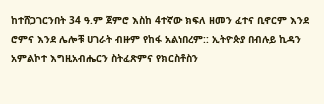ከተሸጋገርንበት 34 ዓ.ም ጀምሮ እስከ 4ተኛው ክፍለ ዘመን ፈተና ቢኖርም እንደ ሮምና እንደ ሌሎቹ ሀገራት ብዙም የከፋ አልነበረም:: ኢትዮጵያ በብሉይ ኪዳን አምልኮተ እግዚአብሔርን ስትፈጽምና የክርስቶስን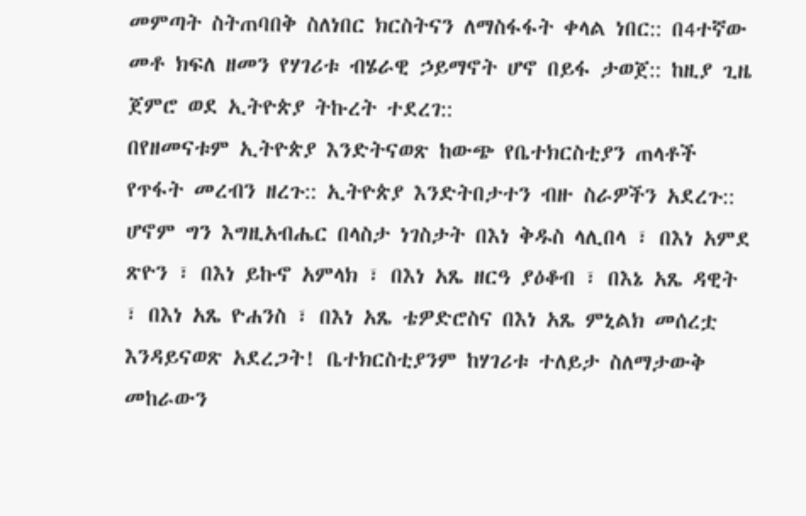መምጣት ስትጠባበቅ ስለነበር ክርስትናን ለማስፋፋት ቀላል ነበር:: በ4ተኛው መቶ ክፍለ ዘመን የሃገሪቱ ብሄራዊ ኃይማኖት ሆኖ በይፋ ታወጀ:: ከዚያ ጊዜ ጀምሮ ወደ ኢትዮጵያ ትኩረት ተደረገ::
በየዘመናቱም ኢትዮጵያ እንድትናወጽ ከውጭ የቤተክርስቲያን ጠላቶች የጥፋት መረብን ዘረጉ:: ኢትዮጵያ እንድትበታተን ብዙ ስራዎችን አደረጉ:: ሆኖም ግን እግዚአብሔር በላስታ ነገስታት በእነ ቅዱስ ላሊበላ ፣ በእነ አምደ ጽዮን ፣ በእነ ይኩኖ አምላክ ፣ በእነ አጼ ዘርዓ ያዕቆብ ፣ በእኔ አጼ ዳዊት ፣ በእነ አጼ ዮሐንስ ፣ በእነ አጼ ቴዎድሮስና በእነ አጼ ምኒልክ መሰረቷ እንዳይናወጽ አደረጋት! ቤተክርስቲያንም ከሃገሪቱ ተለይታ ስለማታውቅ መከራውን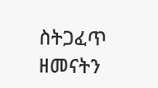ስትጋፈጥ ዘመናትን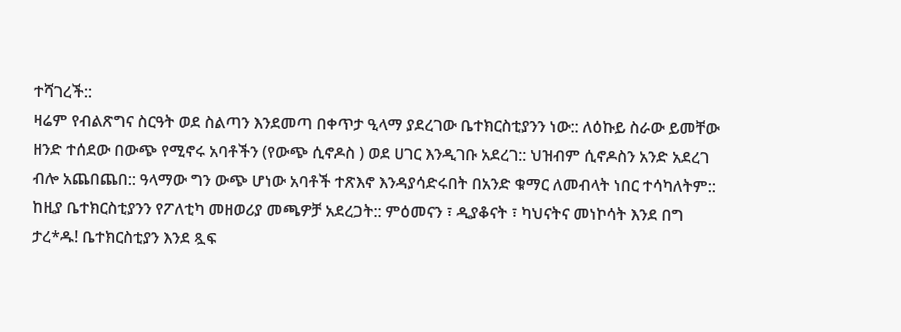ተሻገረች::
ዛሬም የብልጽግና ስርዓት ወደ ስልጣን እንደመጣ በቀጥታ ዒላማ ያደረገው ቤተክርስቲያንን ነው:: ለዕኩይ ስራው ይመቸው ዘንድ ተሰደው በውጭ የሚኖሩ አባቶችን (የውጭ ሲኖዶስ ) ወደ ሀገር እንዲገቡ አደረገ:: ህዝብም ሲኖዶስን አንድ አደረገ ብሎ አጨበጨበ:: ዓላማው ግን ውጭ ሆነው አባቶች ተጽእኖ እንዳያሳድሩበት በአንድ ቁማር ለመብላት ነበር ተሳካለትም:: ከዚያ ቤተክርስቲያንን የፖለቲካ መዘወሪያ መጫዎቻ አደረጋት:: ምዕመናን ፣ ዲያቆናት ፣ ካህናትና መነኮሳት እንደ በግ ታረ*ዱ! ቤተክርስቲያን እንደ ጿፍ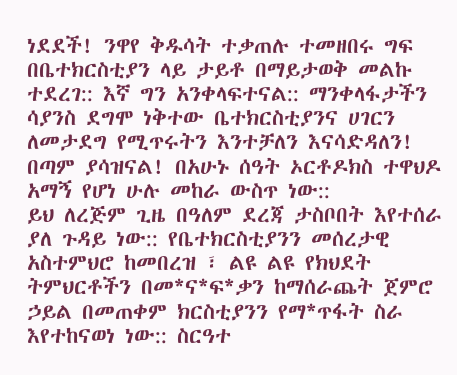ነደደች! ንዋየ ቅዱሳት ተቃጠሉ ተመዘበሩ ግፍ በቤተክርስቲያን ላይ ታይቶ በማይታወቅ መልኩ ተደረገ:: እኛ ግን አንቀላፍተናል:: ማንቀላፋታችን ሳያንስ ደግሞ ነቅተው ቤተክርስቲያንና ሀገርን ለመታደግ የሚጥሩትን እንተቻለን እናሳድዳለን! በጣም ያሳዝናል! በአሁኑ ሰዓት ኦርቶዶክስ ተዋህዶ አማኝ የሆነ ሁሉ መከራ ውስጥ ነው::
ይህ ለረጅም ጊዜ በዓለም ደረጃ ታስቦበት እየተሰራ ያለ ጉዳይ ነው:: የቤተክርስቲያንን መሰረታዊ አስተምህሮ ከመበረዝ ፣ ልዩ ልዩ የክህደት ትምህርቶችን በመ*ና*ፍ*ቃን ከማሰራጨት ጀምሮ ኃይል በመጠቀም ክርስቲያንን የማ*ጥፋት ስራ እየተከናወነ ነው:: ስርዓተ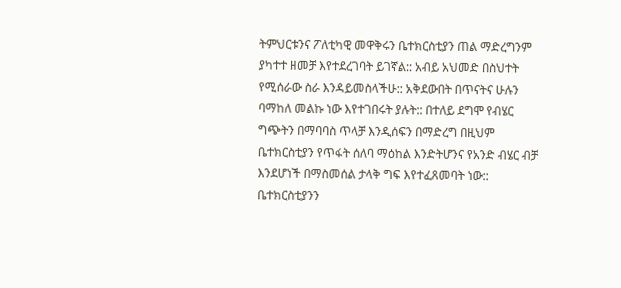ትምህርቱንና ፖለቲካዊ መዋቅሩን ቤተክርስቲያን ጠል ማድረግንም ያካተተ ዘመቻ እየተደረገባት ይገኛል:: አብይ አህመድ በስህተት የሚሰራው ስራ እንዳይመስላችሁ:: አቅደውበት በጥናትና ሁሉን ባማከለ መልኩ ነው እየተገበሩት ያሉት:: በተለይ ደግሞ የብሄር ግጭትን በማባባስ ጥላቻ እንዲሰፍን በማድረግ በዚህም ቤተክርስቲያን የጥፋት ሰለባ ማዕከል እንድትሆንና የአንድ ብሄር ብቻ እንደሆነች በማስመሰል ታላቅ ግፍ እየተፈጸመባት ነው::
ቤተክርስቲያንን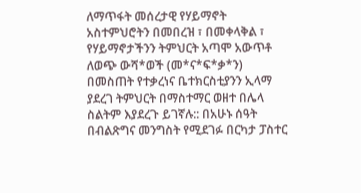ለማጥፋት መሰረታዊ የሃይማኖት አስተምህሮትን በመበረዝ ፣ በመቀላቅል ፣ የሃይማኖታችንን ትምህርት አጣሞ አውጥቶ ለወጭ ውሻ*ወች (መ*ና*ፍ*ቃ*ን) በመስጠት የተቃረነና ቤተክርስቲያንን ኢላማ ያደረገ ትምህርት በማስተማር ወዘተ በሌላ ስልትም እያደረጉ ይገኛሉ:: በአሁኑ ሰዓት በብልጽግና መንግስት የሚደገፉ በርካታ ፓስተር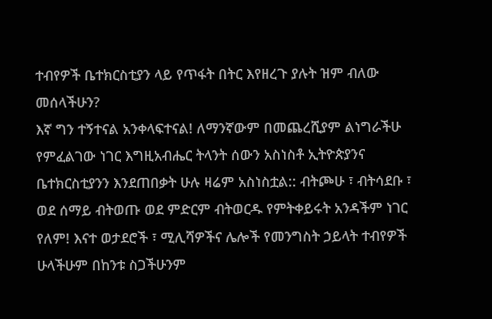ተብየዎች ቤተክርስቲያን ላይ የጥፋት በትር እየዘረጉ ያሉት ዝም ብለው መሰላችሁን?
እኛ ግን ተኝተናል አንቀላፍተናል! ለማንኛውም በመጨረሺያም ልነግራችሁ የምፈልገው ነገር እግዚአብሔር ትላንት ሰውን አስነስቶ ኢትዮጵያንና ቤተክርስቲያንን እንደጠበቃት ሁሉ ዛሬም አስነስቷል:: ብትጮሁ ፣ ብትሳደቡ ፣ ወደ ሰማይ ብትወጡ ወደ ምድርም ብትወርዱ የምትቀይሩት አንዳችም ነገር የለም! እናተ ወታደሮች ፣ ሚሊሻዎችና ሌሎች የመንግስት ኃይላት ተብየዎች ሁላችሁም በከንቱ ስጋችሁንም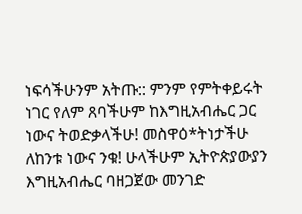ነፍሳችሁንም አትጡ:: ምንም የምትቀይሩት ነገር የለም ጸባችሁም ከእግዚአብሔር ጋር ነውና ትወድቃላችሁ! መስዋዕ*ትነታችሁ ለከንቱ ነውና ንቁ! ሁላችሁም ኢትዮጵያውያን እግዚአብሔር ባዘጋጀው መንገድ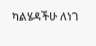ካልሄዳችሁ ለነገ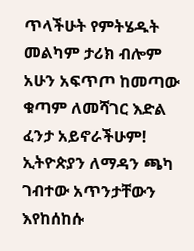ጥላችሁት የምትሄዱት መልካም ታሪክ ብሎም አሁን አፍጥጦ ከመጣው ቁጣም ለመሻገር እድል ፈንታ አይኖራችሁም! ኢትዮጵያን ለማዳን ጫካ ገብተው አጥንታቸውን እየከሰከሱ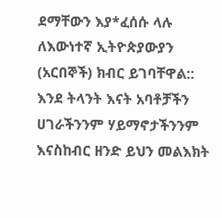ደማቸውን እያ*ፈሰሱ ላሉ ለእውነተኛ ኢትዮጵያውያን (አርበኞች) ክብር ይገባቸዋል::
እንደ ትላንት እናት አባቶቻችን ሀገራችንንም ሃይማኖታችንንም እናስከብር ዘንድ ይህን መልእክት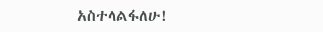አስተላልፋለሁ!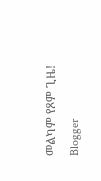መልካም የጾም ጊዜ!
Blogger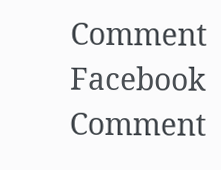Comment
Facebook Comment